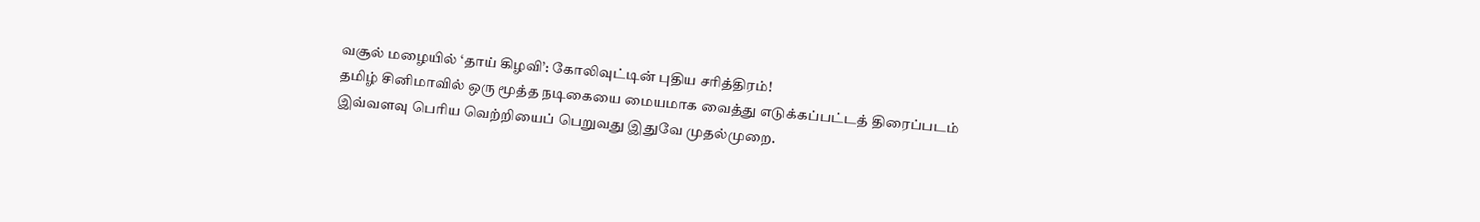வசூல் மழையில் ‘தாய் கிழவி’: கோலிவுட்டின் புதிய சரித்திரம்!
தமிழ் சினிமாவில் ஒரு மூத்த நடிகையை மையமாக வைத்து எடுக்கப்பட்டத் திரைப்படம் இவ்வளவு பெரிய வெற்றியைப் பெறுவது இதுவே முதல்முறை.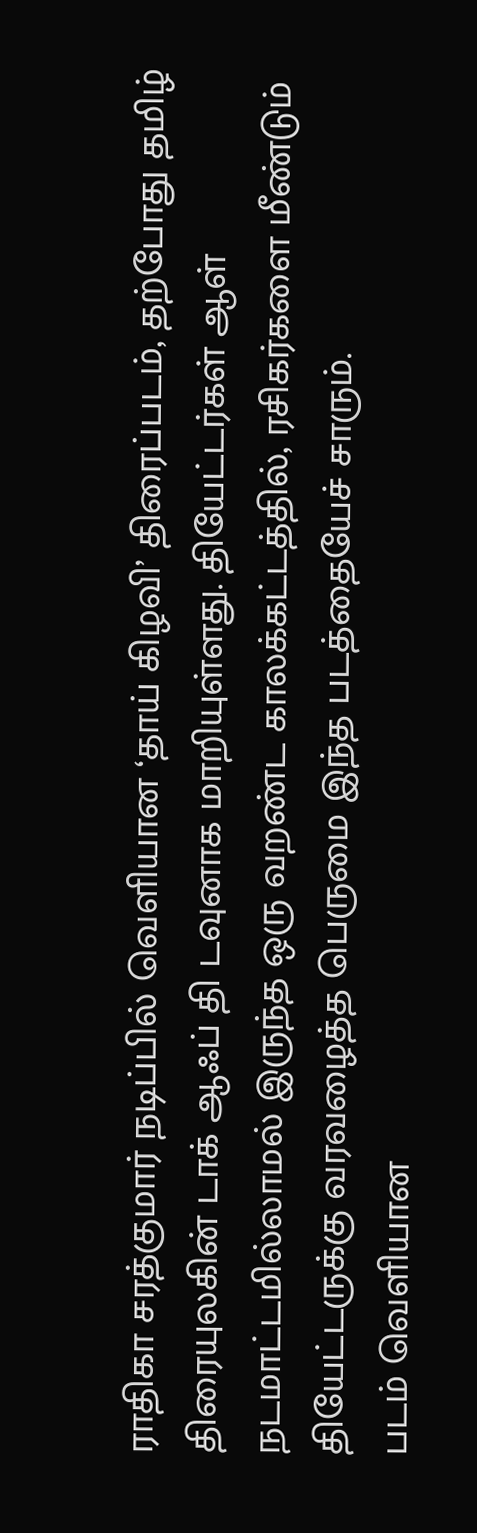ராதிகா சரத்குமார் நடிப்பில் வெளியான ‘தாய் கிழவி’ திரைப்படம், தற்போது தமிழ் திரையுலகின் டாக் ஆஃப் தி டவுனாக மாறியுள்ளது. தியேட்டர்கள் ஆள் நடமாட்டமில்லாமல் இருந்த ஒரு வறண்ட காலக்கட்டத்தில், ரசிகர்களை மீண்டும் தியேட்டருக்கு வரவழைத்த பெருமை இந்த படத்தையேச் சாரும்.
படம் வெளியான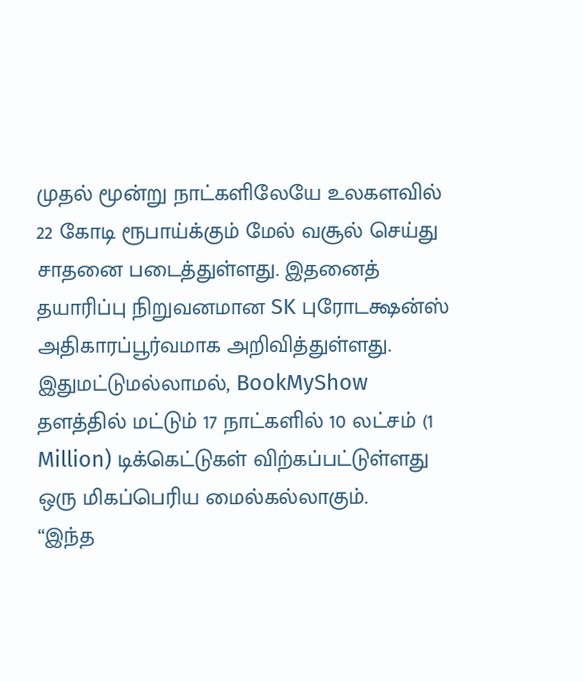முதல் மூன்று நாட்களிலேயே உலகளவில் 22 கோடி ரூபாய்க்கும் மேல் வசூல் செய்து சாதனை படைத்துள்ளது. இதனைத் தயாரிப்பு நிறுவனமான SK புரோடக்ஷன்ஸ் அதிகாரப்பூர்வமாக அறிவித்துள்ளது. இதுமட்டுமல்லாமல், BookMyShow தளத்தில் மட்டும் 17 நாட்களில் 10 லட்சம் (1 Million) டிக்கெட்டுகள் விற்கப்பட்டுள்ளது ஒரு மிகப்பெரிய மைல்கல்லாகும்.
“இந்த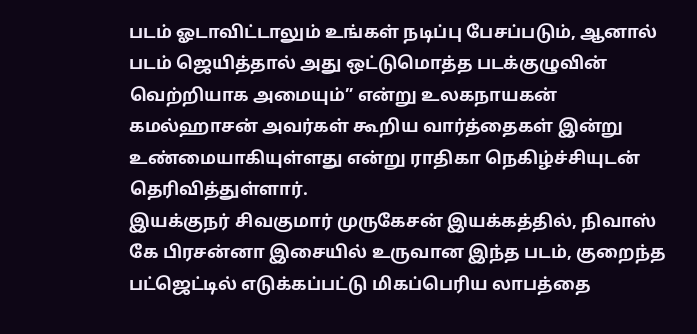படம் ஓடாவிட்டாலும் உங்கள் நடிப்பு பேசப்படும், ஆனால் படம் ஜெயித்தால் அது ஒட்டுமொத்த படக்குழுவின் வெற்றியாக அமையும்” என்று உலகநாயகன் கமல்ஹாசன் அவர்கள் கூறிய வார்த்தைகள் இன்று உண்மையாகியுள்ளது என்று ராதிகா நெகிழ்ச்சியுடன் தெரிவித்துள்ளார்.
இயக்குநர் சிவகுமார் முருகேசன் இயக்கத்தில், நிவாஸ் கே பிரசன்னா இசையில் உருவான இந்த படம், குறைந்த பட்ஜெட்டில் எடுக்கப்பட்டு மிகப்பெரிய லாபத்தை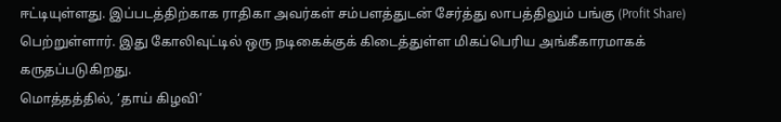ஈட்டியுள்ளது. இப்படத்திற்காக ராதிகா அவர்கள் சம்பளத்துடன் சேர்த்து லாபத்திலும் பங்கு (Profit Share) பெற்றுள்ளார். இது கோலிவுட்டில் ஒரு நடிகைக்குக் கிடைத்துள்ள மிகப்பெரிய அங்கீகாரமாகக் கருதப்படுகிறது.
மொத்தத்தில், ‘தாய் கிழவி’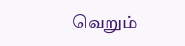வெறும்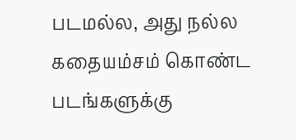படமல்ல, அது நல்ல கதையம்சம் கொண்ட படங்களுக்கு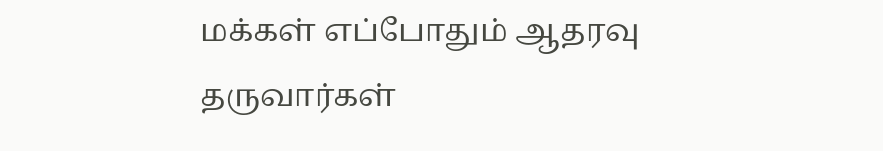மக்கள் எப்போதும் ஆதரவு தருவார்கள்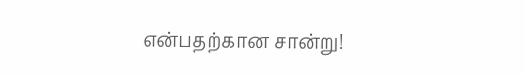என்பதற்கான சான்று!